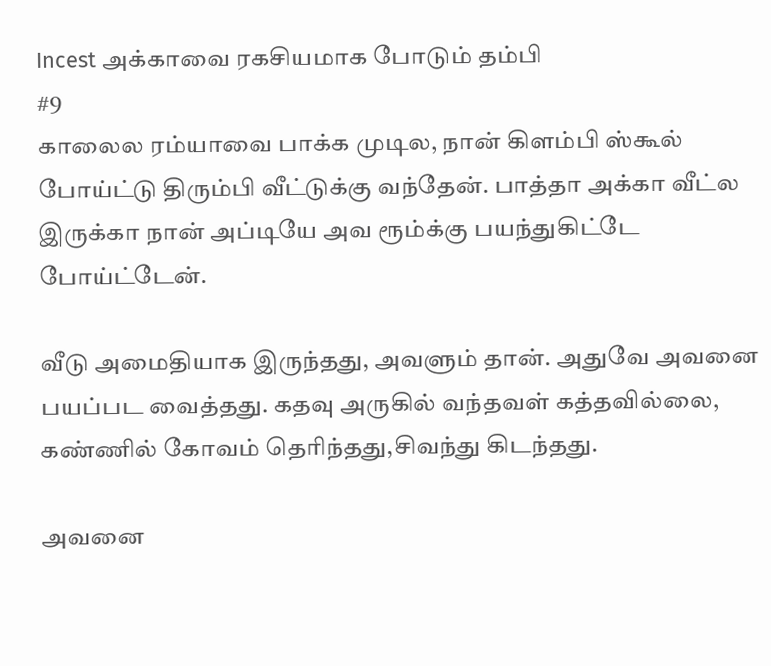Incest அக்காவை ரகசியமாக போடும் தம்பி
#9
காலைல ரம்யாவை பாக்க முடில, நான் கிளம்பி ஸ்கூல் போய்ட்டு திரும்பி வீட்டுக்கு வந்தேன். பாத்தா அக்கா வீட்ல இருக்கா நான் அப்டியே அவ ரூம்க்கு பயந்துகிட்டே போய்ட்டேன்.

வீடு அமைதியாக இருந்தது, அவளும் தான். அதுவே அவனை பயப்பட வைத்தது. கதவு அருகில் வந்தவள் கத்தவில்லை, கண்ணில் கோவம் தெரிந்தது,சிவந்து கிடந்தது.

அவனை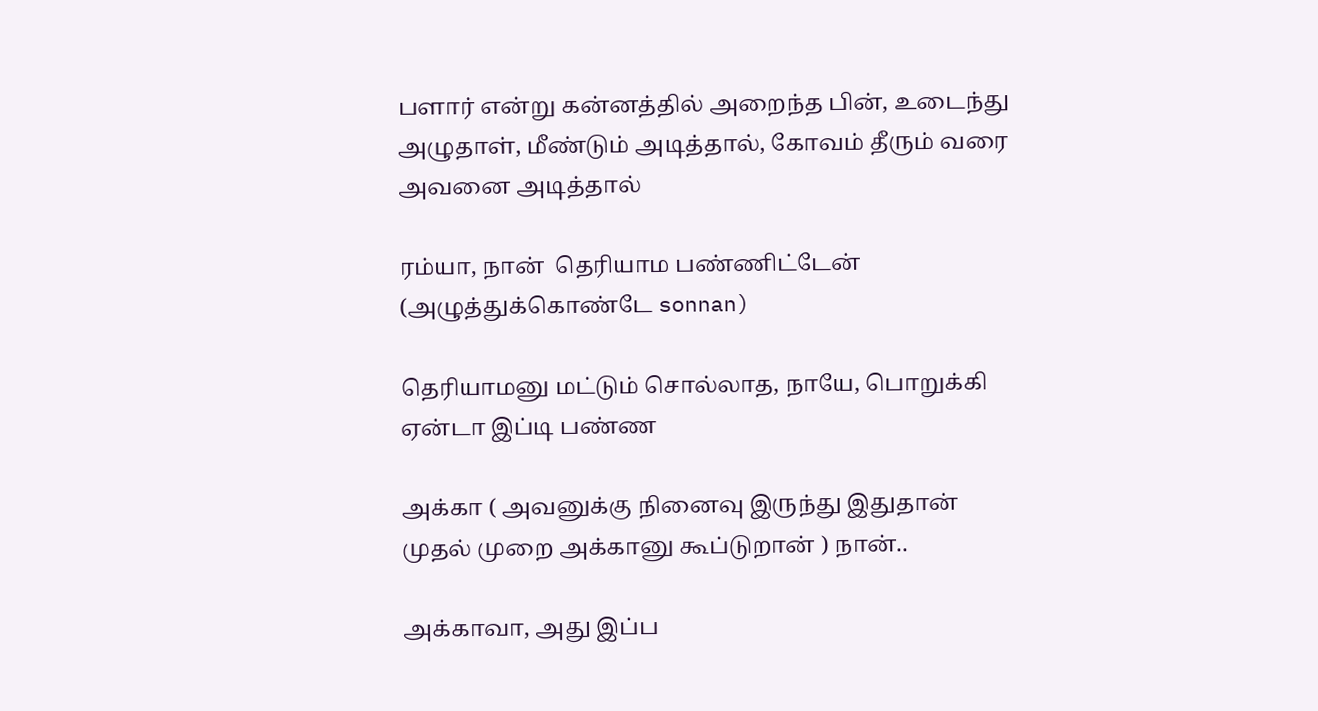பளார் என்று கன்னத்தில் அறைந்த பின், உடைந்து அழுதாள், மீண்டும் அடித்தால், கோவம் தீரும் வரை அவனை அடித்தால்

ரம்யா, நான்  தெரியாம பண்ணிட்டேன் (அழுத்துக்கொண்டே sonnan)

தெரியாமனு மட்டும் சொல்லாத, நாயே, பொறுக்கி ஏன்டா இப்டி பண்ண

அக்கா ( அவனுக்கு நினைவு இருந்து இதுதான் முதல் முறை அக்கானு கூப்டுறான் ) நான்..

அக்காவா, அது இப்ப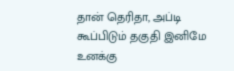தான் தெரிதா, அப்டி கூப்பிடும் தகுதி இனிமே உனக்கு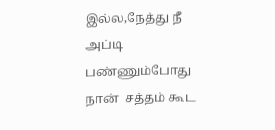இல்ல,நேத்து நீ அப்டி பண்ணும்போது நான்  சத்தம் கூட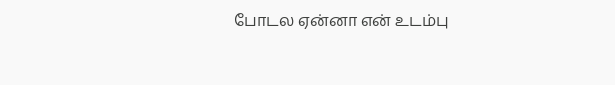போடல ஏன்னா என் உடம்பு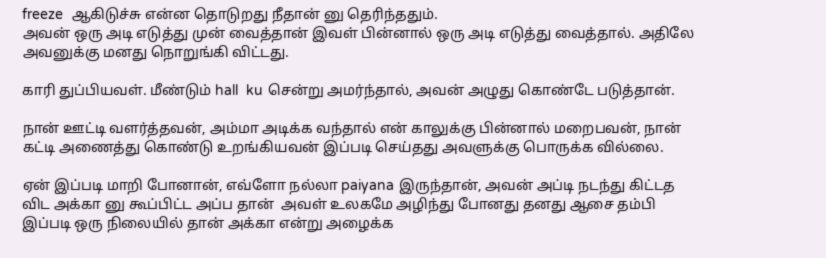freeze  ஆகிடுச்சு என்ன தொடுறது நீதான் னு தெரிந்ததும்.
அவன் ஒரு அடி எடுத்து முன் வைத்தான் இவள் பின்னால் ஒரு அடி எடுத்து வைத்தால். அதிலே அவனுக்கு மனது நொறுங்கி விட்டது.

காரி துப்பியவள். மீண்டும் hall  ku சென்று அமர்ந்தால், அவன் அழுது கொண்டே படுத்தான்.

நான் ஊட்டி வளர்த்தவன், அம்மா அடிக்க வந்தால் என் காலுக்கு பின்னால் மறைபவன், நான் கட்டி அணைத்து கொண்டு உறங்கியவன் இப்படி செய்தது அவளுக்கு பொருக்க வில்லை.

ஏன் இப்படி மாறி போனான், எவ்ளோ நல்லா paiyana இருந்தான், அவன் அப்டி நடந்து கிட்டத விட அக்கா னு கூப்பிட்ட அப்ப தான்  அவள் உலகமே அழிந்து போனது தனது ஆசை தம்பி இப்படி ஒரு நிலையில் தான் அக்கா என்று அழைக்க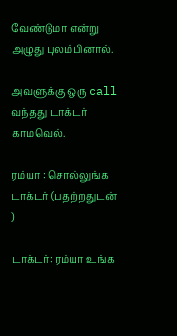வேண்டுமா என்று அழுது புலம்பினால்.

அவளுக்கு ஒரு call வந்தது டாக்டர்  காமவெல்.

ரம்யா : சொல்லுங்க டாக்டர் (பதற்றதுடன் )

டாக்டர்: ரம்யா உங்க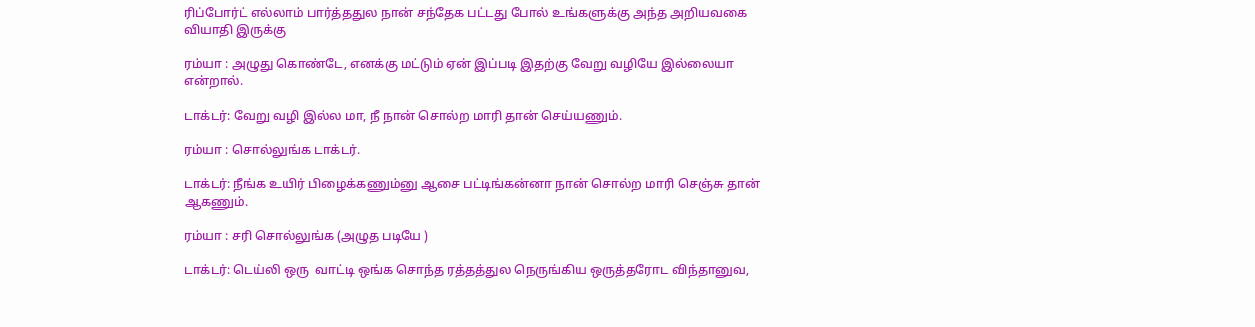ரிப்போர்ட் எல்லாம் பார்த்ததுல நான் சந்தேக பட்டது போல் உங்களுக்கு அந்த அறியவகை வியாதி இருக்கு

ரம்யா : அழுது கொண்டே, எனக்கு மட்டும் ஏன் இப்படி இதற்கு வேறு வழியே இல்லையா என்றால்.

டாக்டர்: வேறு வழி இல்ல மா, நீ நான் சொல்ற மாரி தான் செய்யணும்.

ரம்யா : சொல்லுங்க டாக்டர்.

டாக்டர்: நீங்க உயிர் பிழைக்கணும்னு ஆசை பட்டிங்கன்னா நான் சொல்ற மாரி செஞ்சு தான் ஆகணும்.

ரம்யா : சரி சொல்லுங்க (அழுத படியே )

டாக்டர்: டெய்லி ஒரு  வாட்டி ஒங்க சொந்த ரத்தத்துல நெருங்கிய ஒருத்தரோட விந்தானுவ,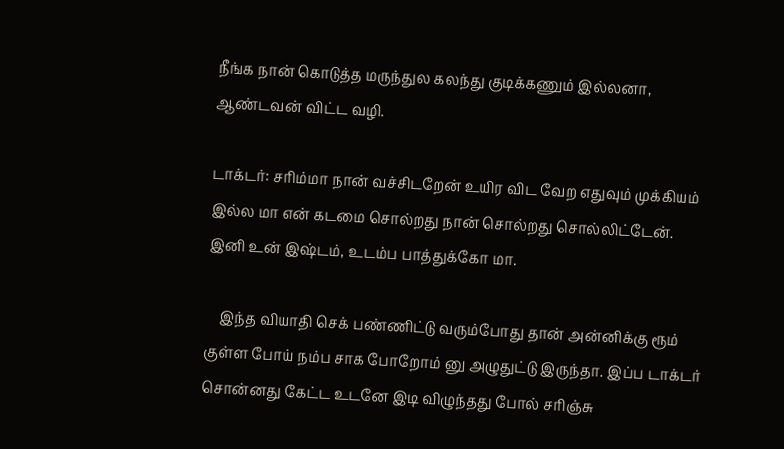நீங்க நான் கொடுத்த மருந்துல கலந்து குடிக்கணும் இல்லனா, ஆண்டவன் விட்ட வழி.

டாக்டர்: சரிம்மா நான் வச்சிடறேன் உயிர விட வேற எதுவும் முக்கியம் இல்ல மா என் கடமை சொல்றது நான் சொல்றது சொல்லிட்டேன். இனி உன் இஷ்டம், உடம்ப பாத்துக்கோ மா.

    இந்த வியாதி செக் பண்ணிட்டு வரும்போது தான் அன்னிக்கு ரூம் குள்ள போய் நம்ப சாக போறோம் னு அழுதுட்டு இருந்தா. இப்ப டாக்டர் சொன்னது கேட்ட உடனே இடி விழுந்தது போல் சரிஞ்சு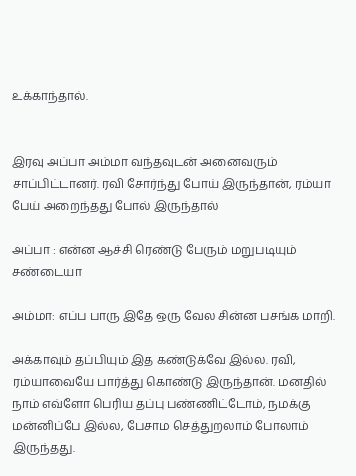உக்காந்தால்.


இரவு அப்பா அம்மா வந்தவுடன் அனைவரும் சாப்பிட்டானர். ரவி சோர்ந்து போய் இருந்தான், ரம்யா பேய் அறைந்தது போல் இருந்தால்

அப்பா : என்ன ஆச்சி ரெண்டு பேரும் மறுபடியும் சண்டையா

அம்மா: எப்ப பாரு இதே ஒரு வேல சின்ன பசங்க மாறி.

அக்காவும் தப்பியும் இத கண்டுக்வே இல்ல. ரவி, ரம்யாவையே பார்த்து கொண்டு இருந்தான். மனதில் நாம் எவ்ளோ பெரிய தப்பு பண்ணிட்டோம், நமக்கு மன்னிப்பே இல்ல, பேசாம செத்துறலாம் போலாம் இருந்தது.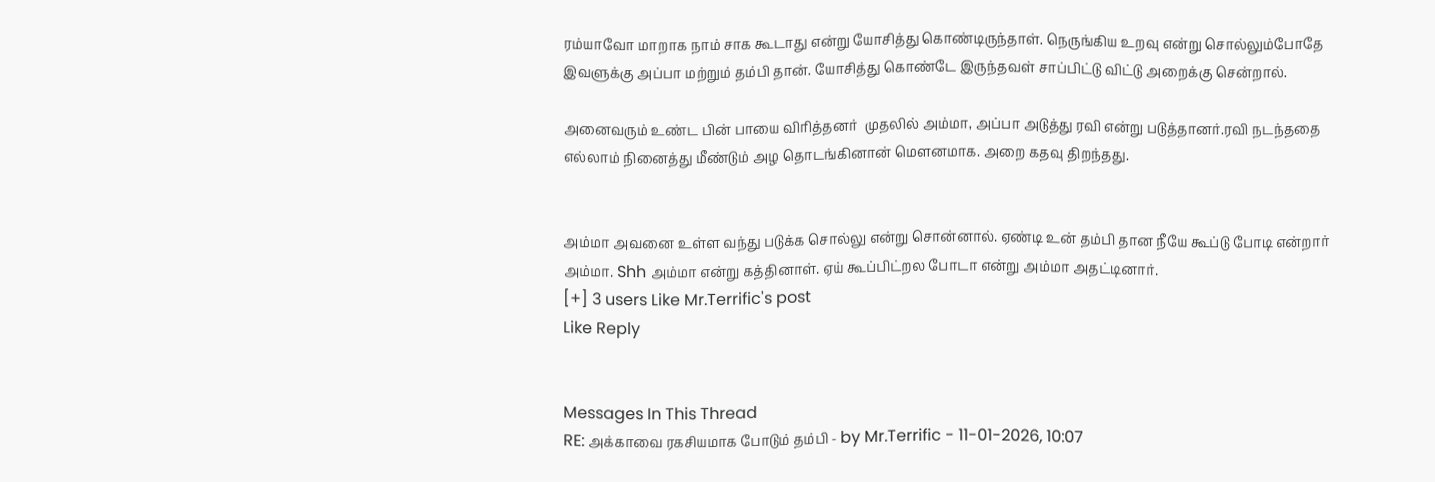ரம்யாவோ மாறாக நாம் சாக கூடாது என்று யோசித்து கொண்டிருந்தாள். நெருங்கிய உறவு என்று சொல்லும்போதே இவளுக்கு அப்பா மற்றும் தம்பி தான். யோசித்து கொண்டே இருந்தவள் சாப்பிட்டு விட்டு அறைக்கு சென்றால்.

அனைவரும் உண்ட பின் பாயை விரித்தனர்  முதலில் அம்மா, அப்பா அடுத்து ரவி என்று படுத்தானர்.ரவி நடந்ததை எல்லாம் நினைத்து மீண்டும் அழ தொடங்கினான் மௌனமாக. அறை கதவு திறந்தது.


அம்மா அவனை உள்ள வந்து படுக்க சொல்லு என்று சொன்னால். ஏண்டி உன் தம்பி தான நீயே கூப்டு போடி என்றார் அம்மா. Shh அம்மா என்று கத்தினாள். ஏய் கூப்பிட்றல போடா என்று அம்மா அதட்டினார்.
[+] 3 users Like Mr.Terrific's post
Like Reply


Messages In This Thread
RE: அக்காவை ரகசியமாக போடும் தம்பி - by Mr.Terrific - 11-01-2026, 10:07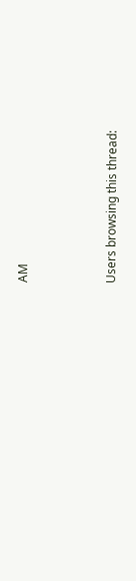AM



Users browsing this thread: